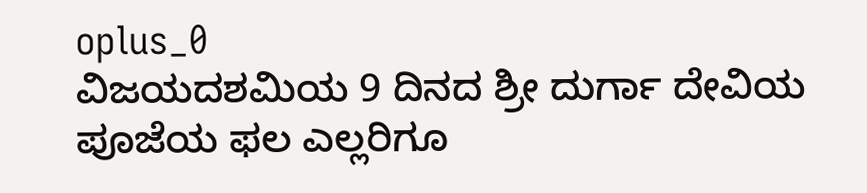oplus_0
ವಿಜಯದಶಮಿಯ 9 ದಿನದ ಶ್ರೀ ದುರ್ಗಾ ದೇವಿಯ ಪೂಜೆಯ ಫಲ ಎಲ್ಲರಿಗೂ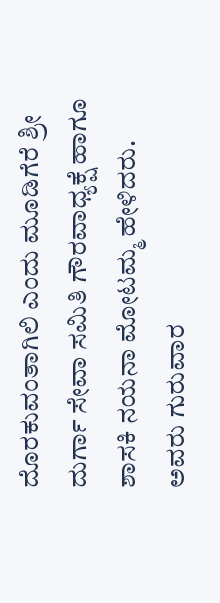ದೊರಕುವಂತಾಗಿಲಿ ಎಂದು ಮೂಡಿಗೆರೆ ಶ್ರೀ ದುರ್ಗಾ ಸೇವಾ ಸಮಿತಿ ಗೌರವಾಧ್ಯಕ್ಷೆ ಹಾಗೂ ಶಾಸಕಿ ನಯನಾ ಮೋಟಮ್ಮ ಹೇಳಿದರು.
ಅವರು ಗುರುವಾರ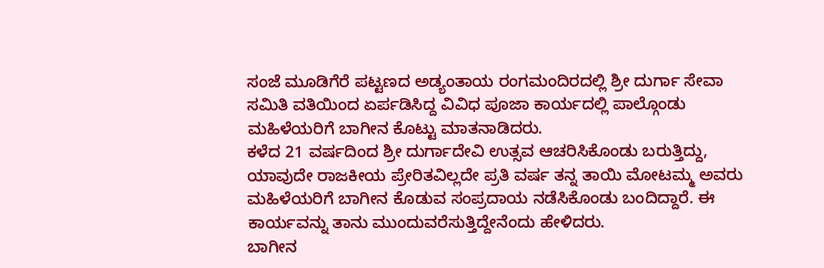ಸಂಜೆ ಮೂಡಿಗೆರೆ ಪಟ್ಟಣದ ಅಡ್ಯಂತಾಯ ರಂಗಮಂದಿರದಲ್ಲಿ ಶ್ರೀ ದುರ್ಗಾ ಸೇವಾ ಸಮಿತಿ ವತಿಯಿಂದ ಏರ್ಪಡಿಸಿದ್ದ ವಿವಿಧ ಪೂಜಾ ಕಾರ್ಯದಲ್ಲಿ ಪಾಲ್ಗೊಂಡು ಮಹಿಳೆಯರಿಗೆ ಬಾಗೀನ ಕೊಟ್ಟು ಮಾತನಾಡಿದರು.
ಕಳೆದ 21 ವರ್ಷದಿಂದ ಶ್ರೀ ದುರ್ಗಾದೇವಿ ಉತ್ಸವ ಆಚರಿಸಿಕೊಂಡು ಬರುತ್ತಿದ್ದು, ಯಾವುದೇ ರಾಜಕೀಯ ಪ್ರೇರಿತವಿಲ್ಲದೇ ಪ್ರತಿ ವರ್ಷ ತನ್ನ ತಾಯಿ ಮೋಟಮ್ಮ ಅವರು ಮಹಿಳೆಯರಿಗೆ ಬಾಗೀನ ಕೊಡುವ ಸಂಪ್ರದಾಯ ನಡೆಸಿಕೊಂಡು ಬಂದಿದ್ದಾರೆ. ಈ ಕಾರ್ಯವನ್ನು ತಾನು ಮುಂದುವರೆಸುತ್ತಿದ್ದೇನೆಂದು ಹೇಳಿದರು.
ಬಾಗೀನ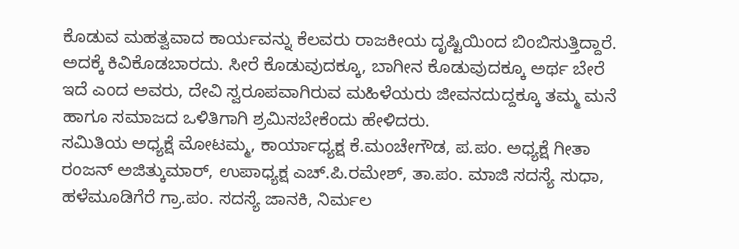ಕೊಡುವ ಮಹತ್ವವಾದ ಕಾರ್ಯವನ್ನು ಕೆಲವರು ರಾಜಕೀಯ ದೃಷ್ಟಿಯಿಂದ ಬಿಂಬಿಸುತ್ತಿದ್ದಾರೆ. ಅದಕ್ಕೆ ಕಿವಿಕೊಡಬಾರದು. ಸೀರೆ ಕೊಡುವುದಕ್ಕೂ, ಬಾಗೀನ ಕೊಡುವುದಕ್ಕೂ ಅರ್ಥ ಬೇರೆ ಇದೆ ಎಂದ ಅವರು, ದೇವಿ ಸ್ವರೂಪವಾಗಿರುವ ಮಹಿಳೆಯರು ಜೀವನದುದ್ದಕ್ಕೂ ತಮ್ಮ ಮನೆ ಹಾಗೂ ಸಮಾಜದ ಒಳಿತಿಗಾಗಿ ಶ್ರಮಿಸಬೇಕೆಂದು ಹೇಳಿದರು.
ಸಮಿತಿಯ ಅಧ್ಯಕ್ಷೆ ಮೋಟಮ್ಮ, ಕಾರ್ಯಾಧ್ಯಕ್ಷ ಕೆ.ಮಂಚೇಗೌಡ, ಪ.ಪಂ. ಅಧ್ಯಕ್ಷೆ ಗೀತಾ ರಂಜನ್ ಅಜಿತ್ಕುಮಾರ್, ಉಪಾಧ್ಯಕ್ಷ ಎಚ್.ಪಿ.ರಮೇಶ್, ತಾ.ಪಂ. ಮಾಜಿ ಸದಸ್ಯೆ ಸುಧಾ, ಹಳೆಮೂಡಿಗೆರೆ ಗ್ರಾ.ಪಂ. ಸದಸ್ಯೆ ಜಾನಕಿ, ನಿರ್ಮಲ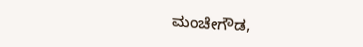ಮಂಚೇಗೌಡ,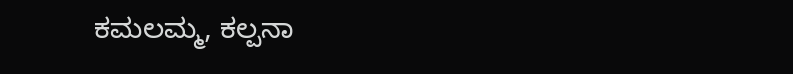ಕಮಲಮ್ಮ, ಕಲ್ಪನಾ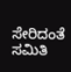ಸೇರಿದಂತೆ ಸಮಿತಿ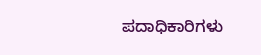ಪದಾಧಿಕಾರಿಗಳು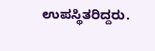ಉಪಸ್ಥಿತರಿದ್ದರು.